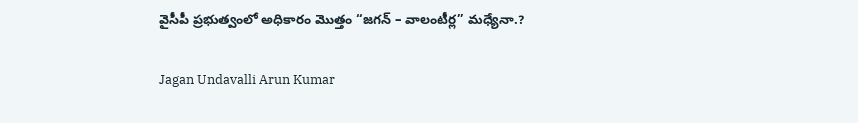వైసీపీ ప్రభుత్వంలో అధికారం మొత్తం “జగన్ – వాలంటీర్ల” మధ్యేనా.?

Jagan Undavalli Arun Kumar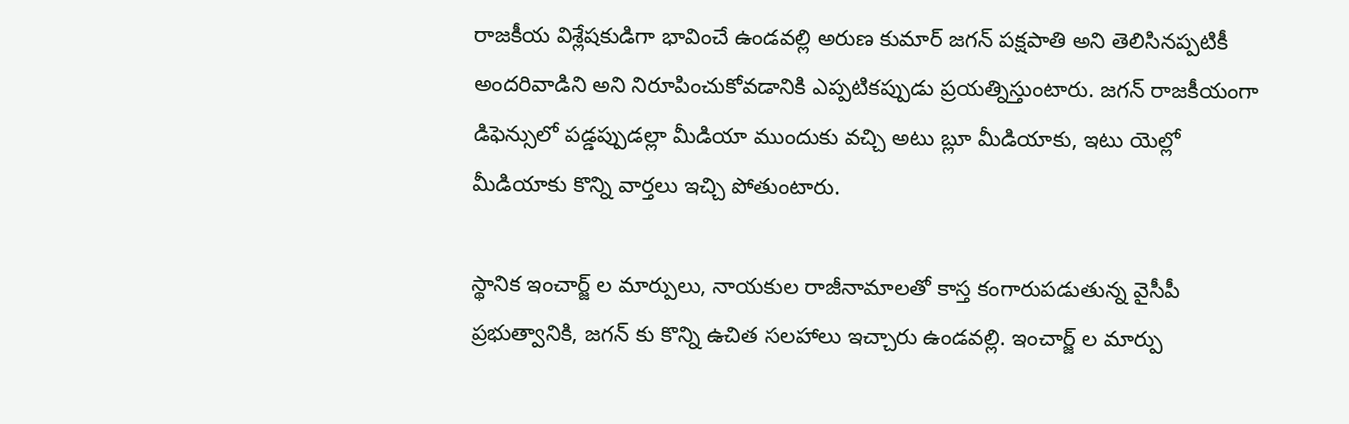రాజకీయ విశ్లేషకుడిగా భావించే ఉండవల్లి అరుణ కుమార్ జగన్ పక్షపాతి అని తెలిసినప్పటికీ అందరివాడిని అని నిరూపించుకోవడానికి ఎప్పటికప్పుడు ప్రయత్నిస్తుంటారు. జగన్ రాజకీయంగా డిఫెన్సులో పడ్డప్పుడల్లా మీడియా ముందుకు వచ్చి అటు బ్లూ మీడియాకు, ఇటు యెల్లో మీడియాకు కొన్ని వార్తలు ఇచ్చి పోతుంటారు.

స్థానిక ఇంచార్జ్ ల మార్పులు, నాయకుల రాజీనామాలతో కాస్త కంగారుపడుతున్న వైసీపీ ప్రభుత్వానికి, జగన్ కు కొన్ని ఉచిత సలహాలు ఇచ్చారు ఉండవల్లి. ఇంచార్జ్ ల మార్పు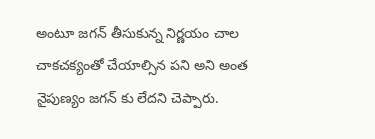అంటూ జగన్ తీసుకున్న నిర్ణయం చాల చాకచక్యంతో చేయాల్సిన పని అని అంత నైపుణ్యం జగన్ కు లేదని చెప్పారు.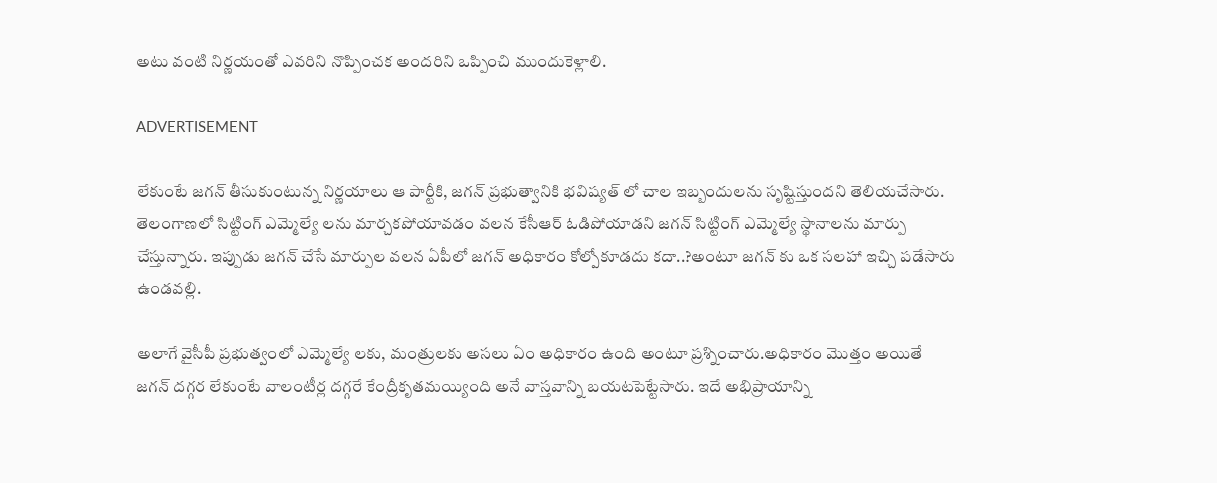అటు వంటి నిర్ణయంతో ఎవరిని నొప్పించక అందరిని ఒప్పించి ముందుకెళ్లాలి.

ADVERTISEMENT

లేకుంటే జగన్ తీసుకుంటున్న నిర్ణయాలు ఆ పార్టీకి, జగన్ ప్రభుత్వానికి భవిష్యత్ లో చాల ఇబ్బందులను సృష్టిస్తుందని తెలియచేసారు. తెలంగాణలో సిట్టింగ్ ఎమ్మెల్యే లను మార్చకపోయావడం వలన కేసీఆర్ ఓడిపోయాడని జగన్ సిట్టింగ్ ఎమ్మెల్యే స్థానాలను మార్పు చేస్తున్నారు. ఇప్పుడు జగన్ చేసే మార్పుల వలన ఏపీలో జగన్ అధికారం కోల్పోకూడదు కదా..?అంటూ జగన్ కు ఒక సలహా ఇచ్చి పడేసారు ఉండవల్లి.

అలాగే వైసీపీ ప్రభుత్వంలో ఎమ్మెల్యే లకు, మంత్రులకు అసలు ఏం అధికారం ఉంది అంటూ ప్రశ్నించారు.అధికారం మొత్తం అయితే జగన్ దగ్గర లేకుంటే వాలంటీర్ల దగ్గరే కేంద్రీకృతమయ్యింది అనే వాస్తవాన్ని బయటపెట్టేసారు. ఇదే అభిప్రాయాన్ని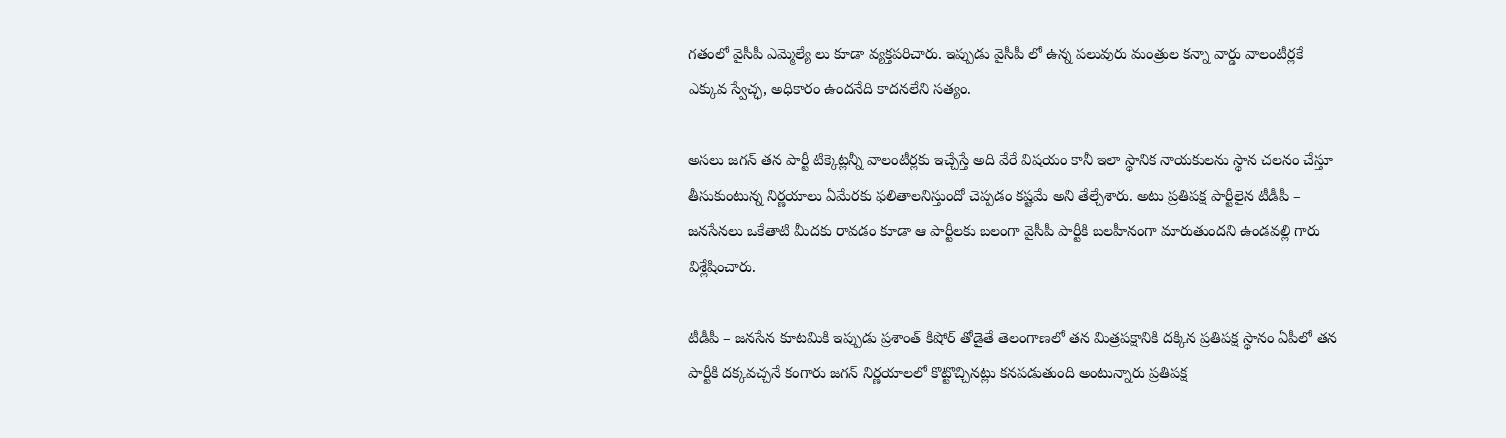గతంలో వైసీపీ ఎమ్మెల్యే లు కూడా వ్యక్తపరిచారు. ఇప్పుడు వైసీపీ లో ఉన్న పలువురు మంత్రుల కన్నా వార్డు వాలంటీర్లకే ఎక్కువ స్వేచ్ఛ, అధికారం ఉందనేది కాదనలేని సత్యం.

అసలు జగన్ తన పార్టీ టిక్కెట్లన్నీ వాలంటీర్లకు ఇచ్చేస్తే అది వేరే విషయం కానీ ఇలా స్థానిక నాయకులను స్థాన చలనం చేస్తూ తీసుకుంటున్న నిర్ణయాలు ఏమేరకు ఫలితాలనిస్తుందో చెప్పడం కష్టమే అని తేల్చేశారు. అటు ప్రతిపక్ష పార్టీలైన టీడీపీ – జనసేనలు ఒకేతాటి మీదకు రావడం కూడా ఆ పార్టీలకు బలంగా వైసీపీ పార్టీకి బలహీనంగా మారుతుందని ఉండవల్లి గారు విశ్లేషించారు.

టీడీపీ – జనసేన కూటమికి ఇప్పుడు ప్రశాంత్ కిషోర్ తోడైతే తెలంగాణలో తన మిత్రపక్షానికి దక్కిన ప్రతిపక్ష స్థానం ఏపీలో తన పార్టీకి దక్కవచ్చనే కంగారు జగన్ నిర్ణయాలలో కొట్టొచ్చినట్లు కనపడుతుంది అంటున్నారు ప్రతిపక్ష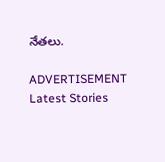నేతలు.

ADVERTISEMENT
Latest Stories